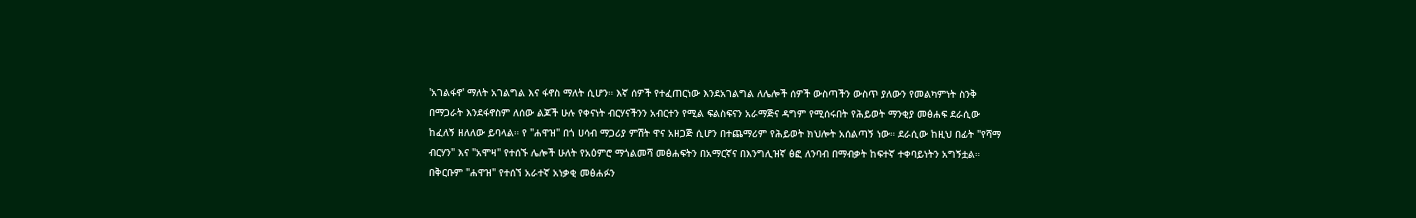'አገልፋኖ' ማለት አገልግል እና ፋኖስ ማለት ሲሆን። እኛ ሰዎች የተፈጠርነው እንደአገልግል ለሌሎች ሰዎች ውስጣችን ውስጥ ያለውን የመልካምነት ስንቅ በማጋራት እንደፋኖስም ለሰው ልጆች ሁሉ የቀናነት ብርሃናችንን አብርተን የሚል ፍልስፍናን አራማጅና ዳግም የሚሰሩበት የሕይወት ማንቂያ መፅሐፍ ደራሲው ከፈለኝ ዘለለው ይባላል። የ "ሐዋዝ" በጎ ሀሳብ ማጋሪያ ምሽት ዋና አዘጋጅ ሲሆን በተጨማሪም የሕይወት ክህሎት አሰልጣኝ ነው። ደራሲው ከዚህ በፊት "የሻማ ብርሃን" እና "አሞዛ" የተሰኙ ሌሎች ሁለት የአዕምሮ ማጎልመሻ መፅሐፍትን በአማርኛና በእንግሊዝኛ ፅፎ ለንባብ በማብቃት ከፍተኛ ተቀባይነትን አግኝቷል። በቅርቡም "ሐዋዝ" የተሰኘ አራተኛ አነቃቂ መፅሐፉን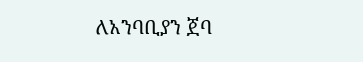ለአንባቢያን ጀባ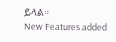ይላል።
New Features added